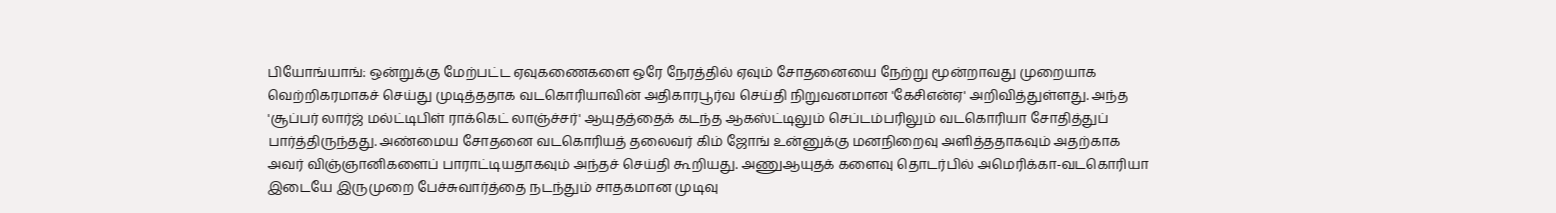பியோங்யாங்: ஒன்றுக்கு மேற்பட்ட ஏவுகணைகளை ஒரே நேரத்தில் ஏவும் சோதனையை நேற்று மூன்றாவது முறையாக வெற்றிகரமாகச் செய்து முடித்ததாக வடகொரியாவின் அதிகாரபூர்வ செய்தி நிறுவனமான 'கேசிஎன்ஏ' அறிவித்துள்ளது. அந்த 'சூப்பர் லார்ஜ் மல்ட்டிபிள் ராக்கெட் லாஞ்ச்சர்' ஆயுதத்தைக் கடந்த ஆகஸ்ட்டிலும் செப்டம்பரிலும் வடகொரியா சோதித்துப் பார்த்திருந்தது. அண்மைய சோதனை வடகொரியத் தலைவர் கிம் ஜோங் உன்னுக்கு மனநிறைவு அளித்ததாகவும் அதற்காக அவர் விஞ்ஞானிகளைப் பாராட்டியதாகவும் அந்தச் செய்தி கூறியது. அணுஆயுதக் களைவு தொடர்பில் அமெரிக்கா-வடகொரியா இடையே இருமுறை பேச்சுவார்த்தை நடந்தும் சாதகமான முடிவு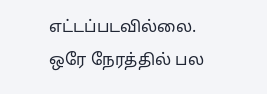எட்டப்படவில்லை.
ஒரே நேரத்தில் பல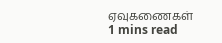ஏவுகணைகள்
1 mins read